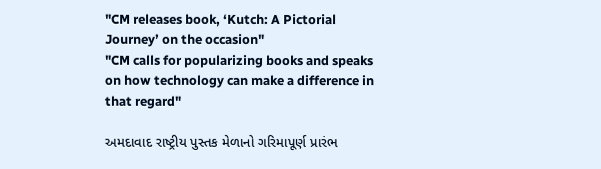"CM releases book, ‘Kutch: A Pictorial Journey’ on the occasion"
"CM calls for popularizing books and speaks on how technology can make a difference in that regard"

અમદાવાદ રાષ્‍ટ્રીય પુસ્‍તક મેળાનો ગરિમાપૂર્ણ પ્રારંભ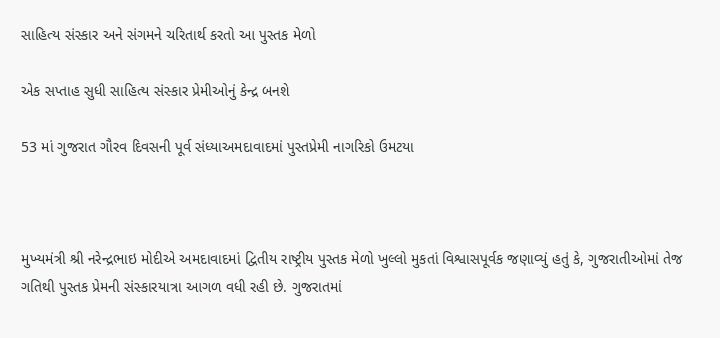સાહિત્‍ય સંસ્‍કાર અને સંગમને ચરિતાર્થ કરતો આ પુસ્‍તક મેળો

એક સપ્તાહ સુધી સાહિત્‍ય સંસ્‍કાર પ્રેમીઓનું કેન્‍દ્ર બનશે

53 માં ગુજરાત ગૌરવ દિવસની પૂર્વ સંધ્યાઅમદાવાદમાં પુસ્તપ્રેમી નાગરિકો ઉમટયા



મુખ્‍યમંત્રી શ્રી નરેન્‍દ્રભાઇ મોદીએ અમદાવાદમાં દ્વિતીય રાષ્‍ટ્રીય પુસ્‍તક મેળો ખુલ્લો મુકતાં વિશ્વાસપૂર્વક જણાવ્‍યું હતું કે, ગુજરાતીઓમાં તેજ ગતિથી પુસ્‍તક પ્રેમની સંસ્‍કારયાત્રા આગળ વધી રહી છે. ગુજરાતમાં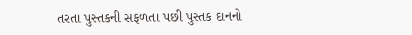તરતા પુસ્‍તકની સફળતા પછી પુસ્‍તક દાનનો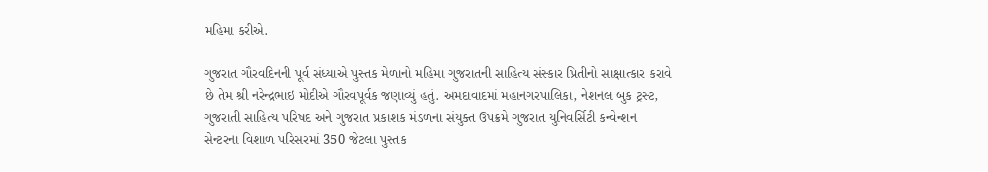મહિમા કરીએ.

ગુજરાત ગૌરવદિનની પૂર્વ સંધ્‍યાએ પુસ્‍તક મેળાનો મહિમા ગુજરાતની સાહિત્‍ય સંસ્‍કાર પ્રિતીનો સાક્ષાત્‍કાર કરાવે છે તેમ શ્રી નરેન્‍દ્રભાઇ મોદીએ ગૌરવપૂર્વક જણાવ્‍યું હતું. અમદાવાદમાં મહાનગરપાલિકા, નેશનલ બુક ટ્રસ્‍ટ, ગુજરાતી સાહિત્‍ય પરિષદ અને ગુજરાત પ્રકાશક મંડળના સંયુક્‍ત ઉપક્રમે ગુજરાત યુનિવર્સિટી કન્‍વેન્‍શન સેન્‍ટરના વિશાળ પરિસરમાં 350 જેટલા પુસ્‍તક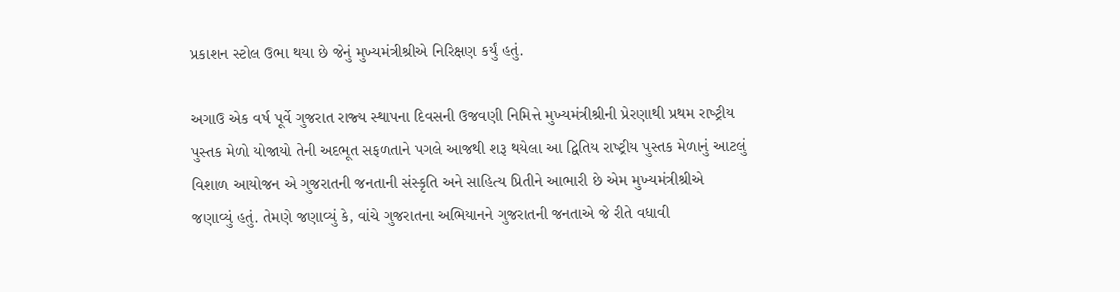પ્રકાશન સ્‍ટોલ ઉભા થયા છે જેનું મુખ્‍યમંત્રીશ્રીએ નિરિક્ષણ કર્યું હતું.

અગાઉ એક વર્ષ પૂર્વે ગુજરાત રાજ્‍ય સ્‍થાપના દિવસની ઉજવણી નિમિત્તે મુખ્‍યમંત્રીશ્રીની પ્રેરણાથી પ્રથમ રાષ્‍ટ્રીય પુસ્‍તક મેળો યોજાયો તેની અદભૂત સફળતાને પગલે આજથી શરૂ થયેલા આ દ્વિતિય રાષ્‍ટ્રીય પુસ્‍તક મેળાનું આટલું વિશાળ આયોજન એ ગુજરાતની જનતાની સંસ્‍કૃતિ અને સાહિત્‍ય પ્રિતીને આભારી છે એમ મુખ્‍યમંત્રીશ્રીએ જણાવ્‍યું હતું. તેમણે જણાવ્‍યું કે, વાંચે ગુજરાતના અભિયાનને ગુજરાતની જનતાએ જે રીતે વધાવી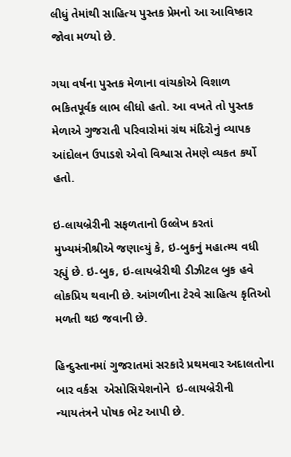લીધું તેમાંથી સાહિત્‍ય પુસ્‍તક પ્રેમનો આ આવિષ્‍કાર જોવા મળ્‍યો છે.

ગયા વર્ષના પુસ્‍તક મેળાના વાંચકોએ વિશાળ ભકિતપૂર્વક લાભ લીધો હતો. આ વખતે તો પુસ્‍તક મેળાએ ગુજરાતી પરિવારોમાં ગ્રંથ મંદિરોનું વ્‍યાપક આંદોલન ઉપાડશે એવો વિશ્વાસ તેમણે વ્‍યકત કર્યો હતો.

ઇ-લાયબ્રેરીની સફળતાનો ઉલ્લેખ કરતાં મુખ્‍યમંત્રીશ્રીએ જણાવ્‍યું કે, ઇ-બુકનું મહાત્‍મ્‍ય વધી રહ્યું છે. ઇ-બુક, ઇ-લાયબ્રેરીથી ડીઝીટલ બુક હવે લોકપ્રિય થવાની છે. આંગળીના ટેરવે સાહિત્‍ય કૃતિઓ મળતી થઇ જવાની છે.

હિન્‍દુસ્‍તાનમાં ગુજરાતમાં સરકારે પ્રથમવાર અદાલતોના બાર વર્કસ  એસોસિયેશનોને  ઇ-લાયબ્રેરીની ન્‍યાયતંત્રને પોષક ભેટ આપી છે.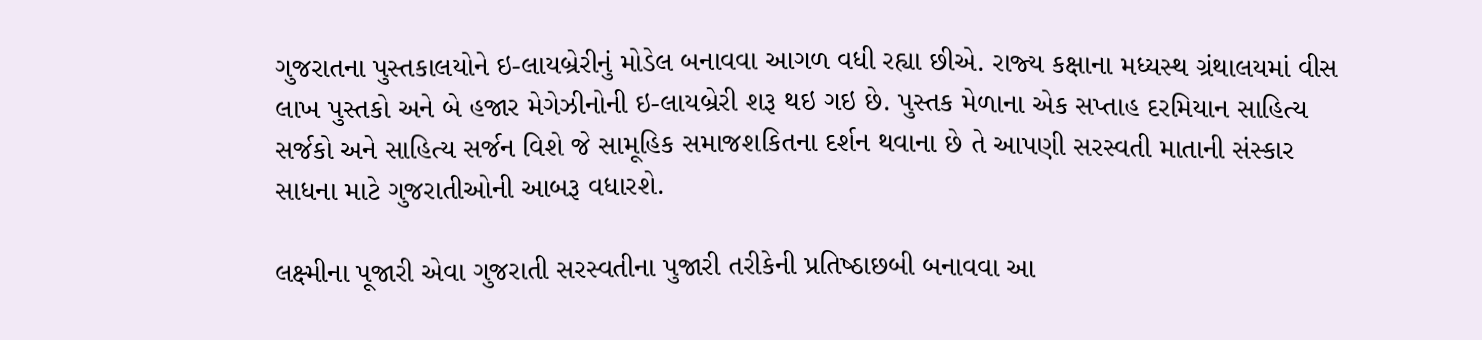ગુજરાતના પુસ્‍તકાલયોને ઇ-લાયબ્રેરીનું મોડેલ બનાવવા આગળ વધી રહ્યા છીએ. રાજ્‍ય કક્ષાના મધ્‍યસ્‍થ ગ્રંથાલયમાં વીસ લાખ પુસ્‍તકો અને બે હજાર મેગેઝીનોની ઇ-લાયબ્રેરી શરૂ થઇ ગઇ છે. પુસ્‍તક મેળાના એક સપ્‍તાહ દરમિયાન સાહિત્‍ય સર્જકો અને સાહિત્‍ય સર્જન વિશે જે સામૂહિક સમાજશકિતના દર્શન થવાના છે તે આપણી સરસ્‍વતી માતાની સંસ્‍કાર સાધના માટે ગુજરાતીઓની આબરૂ વધારશે.

લક્ષ્મીના પૂજારી એવા ગુજરાતી સરસ્‍વતીના પુજારી તરીકેની પ્રતિષ્‍ઠાછબી બનાવવા આ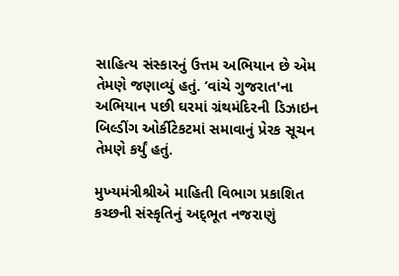સાહિત્‍ય સંસ્‍કારનું ઉત્તમ અભિયાન છે એમ તેમણે જણાવ્‍યું હતું. ‘વાંચે ગુજરાત'ના અભિયાન પછી ઘરમાં ગ્રંથમંદિરની ડિઝાઇન બિલ્‍ડીંગ ઓર્કીટેકટમાં સમાવાનું પ્રેરક સૂચન તેમણે કર્યું હતું.

મુખ્‍યમંત્રીશ્રીએ માહિતી વિભાગ પ્રકાશિત કચ્‍છની સંસ્‍કૃતિનું અદ્‌ભૂત નજરાણું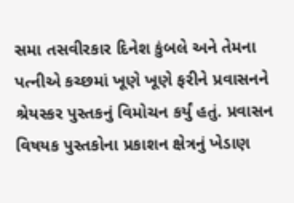સમા તસવીરકાર દિનેશ કુંબલે અને તેમના પત્‍નીએ કચ્‍છમાં ખૂણે ખૂણે ફરીને પ્રવાસનને શ્રેયસ્‍કર પુસ્‍તકનું વિમોચન કર્યું હતું. પ્રવાસન વિષયક પુસ્‍તકોના પ્રકાશન ક્ષેત્રનું ખેડાણ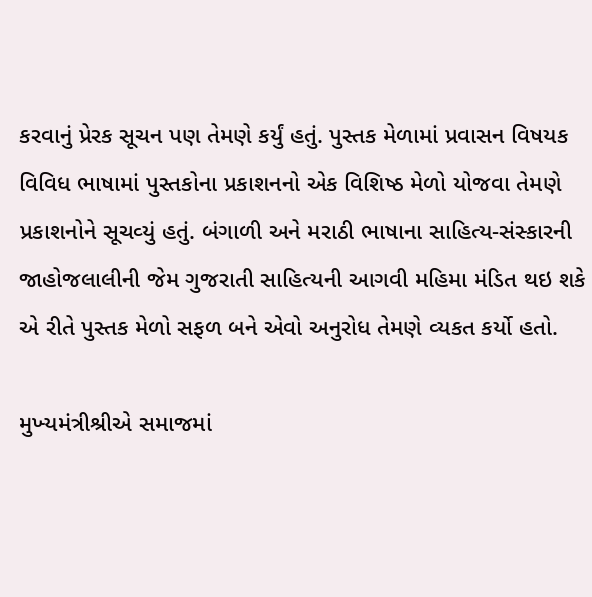કરવાનું પ્રેરક સૂચન પણ તેમણે કર્યું હતું. પુસ્‍તક મેળામાં પ્રવાસન વિષયક વિવિધ ભાષામાં પુસ્‍તકોના પ્રકાશનનો એક વિશિષ્‍ઠ મેળો યોજવા તેમણે પ્રકાશનોને સૂચવ્‍યું હતું. બંગાળી અને મરાઠી ભાષાના સાહિત્‍ય-સંસ્‍કારની જાહોજલાલીની જેમ ગુજરાતી સાહિત્‍યની આગવી મહિમા મંડિત થઇ શકે એ રીતે પુસ્‍તક મેળો સફળ બને એવો અનુરોધ તેમણે વ્‍યકત કર્યો હતો.

મુખ્‍યમંત્રીશ્રીએ સમાજમાં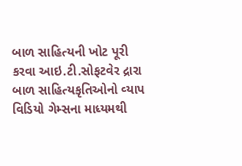બાળ સાહિત્‍યની ખોટ પૂરી કરવા આઇ.ટી.સોફટવેર દ્રારા બાળ સાહિત્‍યકૃતિઓનો વ્‍યાપ વિડિયો ગેમ્‍સના માધ્‍યમથી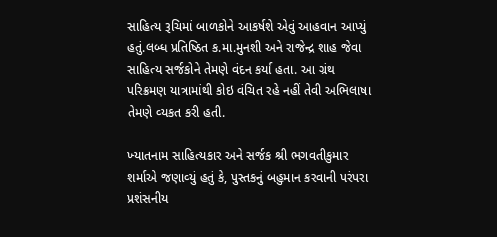સાહિત્‍ય રૂચિમાં બાળકોને આકર્ષશે એવું આહવાન આપ્‍યું હતું.લબ્‍ધ પ્રતિષ્‍ઠિત ક.મા.મુનશી અને રાજેન્‍દ્ર શાહ જેવા સાહિત્‍ય સર્જકોને તેમણે વંદન કર્યા હતા. આ ગ્રંથ પરિક્રમણ યાત્રામાંથી કોઇ વંચિત રહે નહીં તેવી અભિલાષા તેમણે વ્‍યકત કરી હતી.

ખ્‍યાતનામ સાહિત્‍યકાર અને સર્જક શ્રી ભગવતીકુમાર શર્માએ જણાવ્‍યું હતું કે, પુસ્‍તકનું બહુમાન કરવાની પરંપરા પ્રશંસનીય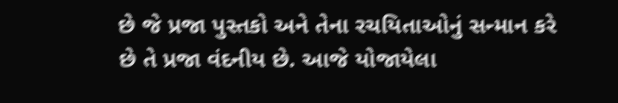છે જે પ્રજા પુસ્‍તકો અને તેના રચયિતાઓનું સન્‍માન કરે છે તે પ્રજા વંદનીય છે. આજે યોજાયેલા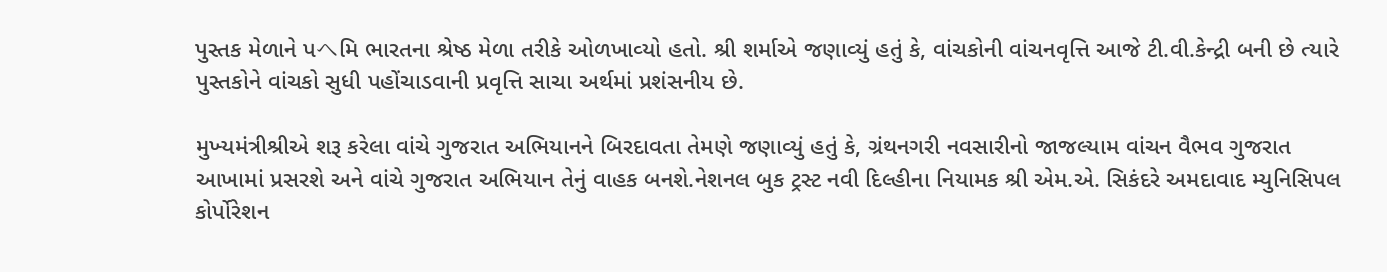પુસ્‍તક મેળાને પヘમિ ભારતના શ્રેષ્‍ઠ મેળા તરીકે ઓળખાવ્‍યો હતો. શ્રી શર્માએ જણાવ્‍યું હતું કે, વાંચકોની વાંચનવૃત્તિ આજે ટી.વી.કેન્‍દ્રી બની છે ત્‍યારે પુસ્‍તકોને વાંચકો સુધી પહોંચાડવાની પ્રવૃત્તિ સાચા અર્થમાં પ્રશંસનીય છે.

મુખ્‍યમંત્રીશ્રીએ શરૂ કરેલા વાંચે ગુજરાત અભિયાનને બિરદાવતા તેમણે જણાવ્‍યું હતું કે, ગ્રંથનગરી નવસારીનો જાજલ્‍યામ વાંચન વૈભવ ગુજરાત આખામાં પ્રસરશે અને વાંચે ગુજરાત અભિયાન તેનું વાહક બનશે.નેશનલ બુક ટ્રસ્‍ટ નવી દિલ્‍હીના નિયામક શ્રી એમ.એ. સિકંદરે અમદાવાદ મ્‍યુનિસિપલ કોર્પોરેશન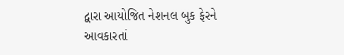દ્વારા આયોજિત નેશનલ બુક ફેરને આવકારતાં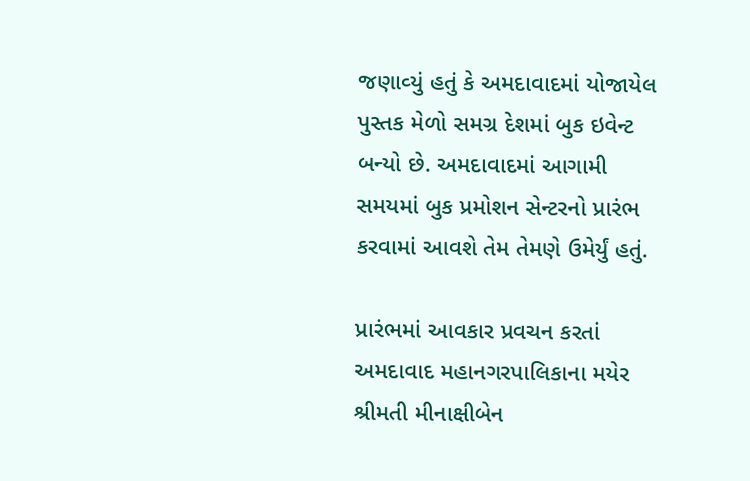જણાવ્‍યું હતું કે અમદાવાદમાં યોજાયેલ પુસ્‍તક મેળો સમગ્ર દેશમાં બુક ઇવેન્‍ટ બન્‍યો છે. અમદાવાદમાં આગામી સમયમાં બુક પ્રમોશન સેન્‍ટરનો પ્રારંભ કરવામાં આવશે તેમ તેમણે ઉમેર્યું હતું.

પ્રારંભમાં આવકાર પ્રવચન કરતાં અમદાવાદ મહાનગરપાલિકાના મયેર શ્રીમતી મીનાક્ષીબેન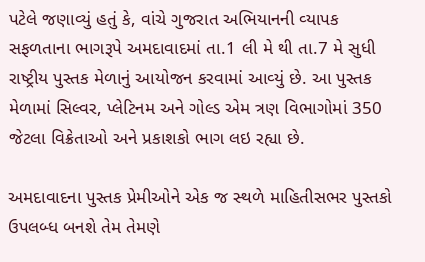પટેલે જણાવ્‍યું હતું કે, વાંચે ગુજરાત અભિયાનની વ્‍યાપક સફળતાના ભાગરૂપે અમદાવાદમાં તા.1 લી મે થી તા.7 મે સુધી રાષ્‍ટ્રીય પુસ્‍તક મેળાનું આયોજન કરવામાં આવ્‍યું છે. આ પુસ્‍તક મેળામાં સિલ્‍વર, પ્‍લેટિનમ અને ગોલ્‍ડ એમ ત્રણ વિભાગોમાં 350 જેટલા વિક્રેતાઓ અને પ્રકાશકો ભાગ લઇ રહ્યા છે.

અમદાવાદના પુસ્‍તક પ્રેમીઓને એક જ સ્‍થળે માહિતીસભર પુસ્‍તકો ઉપલબ્‍ધ બનશે તેમ તેમણે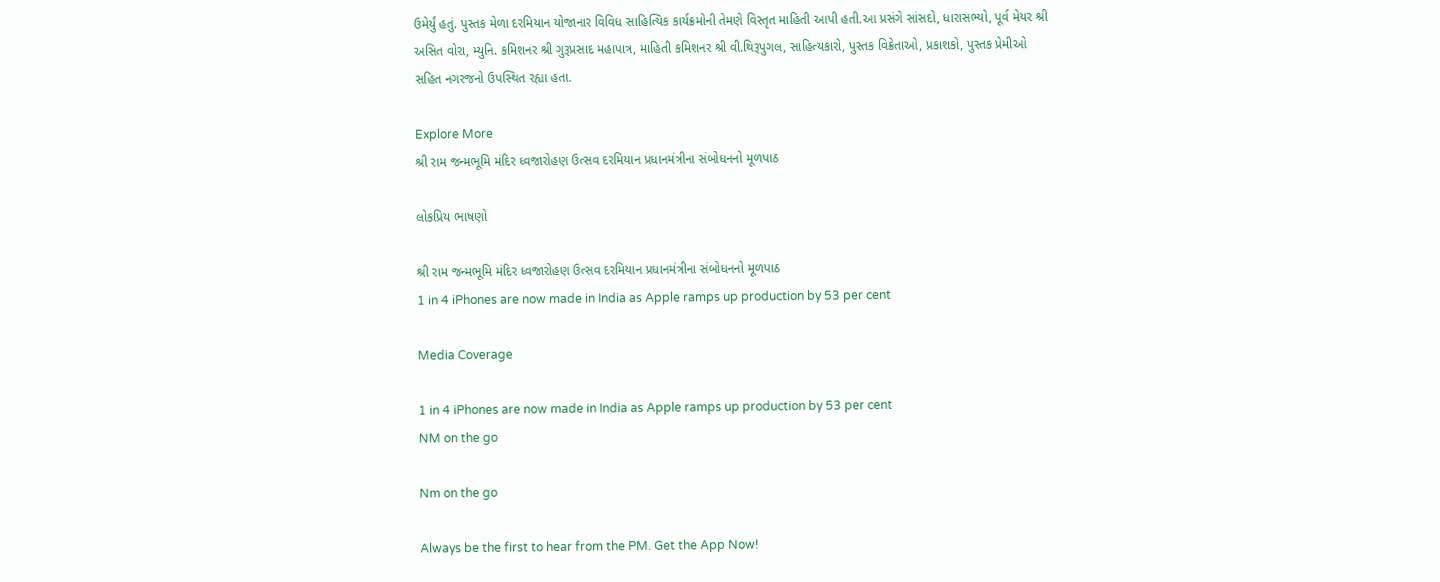ઉમેર્યું હતું. પુસ્‍તક મેળા દરમિયાન યોજાનાર વિવિધ સાહિત્‍યિક કાર્યક્રમોની તેમણે વિસ્‍તૃત માહિતી આપી હતી.આ પ્રસંગે સાંસદો, ધારાસભ્‍યો, પૂર્વ મેયર શ્રી અસિત વોરા, મ્‍યુનિ. કમિશનર શ્રી ગુરૂપ્રસાદ મહાપાત્ર, માહિતી કમિશનર શ્રી વી.થિરૂપુગલ, સાહિત્‍યકારો, પુસ્‍તક વિક્રેતાઓ, પ્રકાશકો, પુસ્‍તક પ્રેમીઓ સહિત નગરજનો ઉપસ્‍થિત રહ્યા હતા.

Explore More
શ્રી રામ જન્મભૂમિ મંદિર ધ્વજારોહણ ઉત્સવ દરમિયાન પ્રધાનમંત્રીના સંબોધનનો મૂળપાઠ

લોકપ્રિય ભાષણો

શ્રી રામ જન્મભૂમિ મંદિર ધ્વજારોહણ ઉત્સવ દરમિયાન પ્રધાનમંત્રીના સંબોધનનો મૂળપાઠ
1 in 4 iPhones are now made in India as Apple ramps up production by 53 per cent

Media Coverage

1 in 4 iPhones are now made in India as Apple ramps up production by 53 per cent
NM on the go

Nm on the go

Always be the first to hear from the PM. Get the App Now!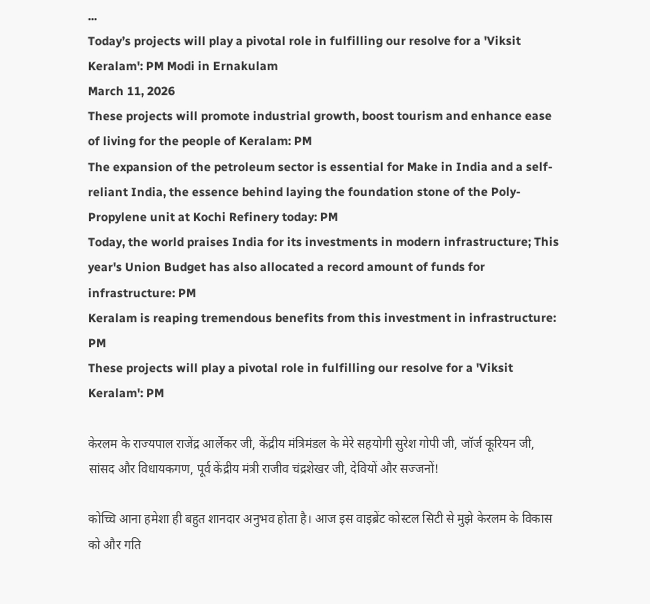...
Today’s projects will play a pivotal role in fulfilling our resolve for a 'Viksit Keralam': PM Modi in Ernakulam
March 11, 2026
These projects will promote industrial growth, boost tourism and enhance ease of living for the people of Keralam: PM
The expansion of the petroleum sector is essential for Make in India and a self-reliant India, the essence behind laying the foundation stone of the Poly-Propylene unit at Kochi Refinery today: PM
Today, the world praises India for its investments in modern infrastructure; This year's Union Budget has also allocated a record amount of funds for infrastructure: PM
Keralam is reaping tremendous benefits from this investment in infrastructure: PM
These projects will play a pivotal role in fulfilling our resolve for a 'Viksit Keralam': PM

केरलम के राज्यपाल राजेंद्र आर्लेकर जी, केंद्रीय मंत्रिमंडल के मेरे सहयोगी सुरेश गोपी जी, जॉर्ज कूरियन जी, सांसद और विधायकगण, पूर्व केंद्रीय मंत्री राजीव चंद्रशेखर जी, देवियों और सज्जनों!

कोच्चि आना हमेशा ही बहुत शानदार अनुभव होता है। आज इस वाइब्रेंट कोस्टल सिटी से मुझे केरलम के विकास को और गति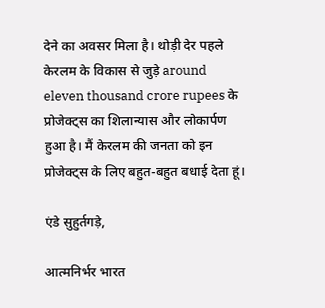देने का अवसर मिला है। थोड़ी देर पहले केरलम के विकास से जुड़े around eleven thousand crore rupees के प्रोजेक्ट्स का शिलान्यास और लोकार्पण हुआ है। मैं केरलम की जनता को इन प्रोजेक्ट्स के लिए बहुत-बहुत बधाई देता हूं।

एंडे सुहुर्तगड़े,

आत्मनिर्भर भारत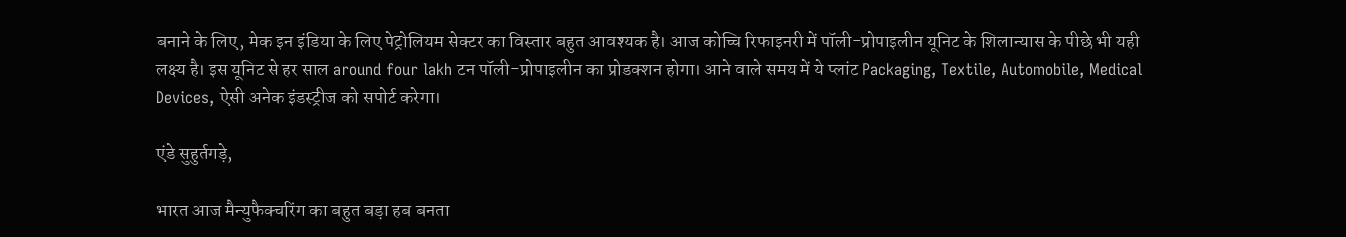बनाने के लिए, मेक इन इंडिया के लिए पेट्रोलियम सेक्टर का विस्तार बहुत आवश्यक है। आज कोच्चि रिफाइनरी में पॉली-प्रोपाइलीन यूनिट के शिलान्यास के पीछे भी यही लक्ष्य है। इस यूनिट से हर साल around four lakh टन पॉली-प्रोपाइलीन का प्रोडक्शन होगा। आने वाले समय में ये प्लांट Packaging, Textile, Automobile, Medical Devices, ऐसी अनेक इंडस्ट्रीज को सपोर्ट करेगा।

एंडे सुहुर्तगड़े,

भारत आज मैन्युफैक्चरिंग का बहुत बड़ा हब बनता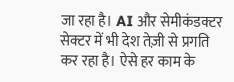जा रहा है। AI और सेमीकंडक्टर सेक्टर में भी देश तेज़ी से प्रगति कर रहा है। ऐसे हर काम के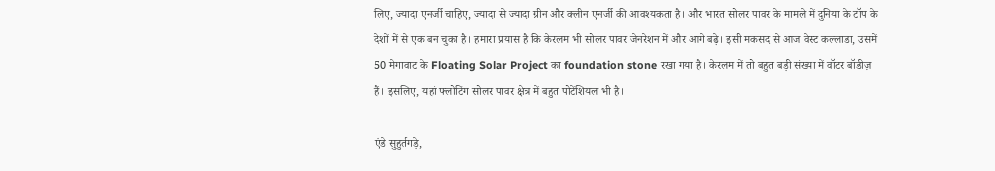लिए, ज्यादा एनर्जी चाहिए, ज्यादा से ज्यादा ग्रीन और क्लीन एनर्जी की आवश्यकता है। और भारत सोलर पावर के मामले में दुनिया के टॉप के देशों में से एक बन चुका है। हमारा प्रयास है कि केरलम भी सोलर पावर जेनरेशन में और आगे बढ़े। इसी मकसद से आज वेस्ट कल्लाडा, उसमें 50 मेगावाट के Floating Solar Project का foundation stone रखा गया है। केरलम में तो बहुत बड़ी संख्या में वॉटर बॉडीज़ हैं। इसलिए, यहां फ्लोटिंग सोलर पावर क्षेत्र में बहुत पोटेंशियल भी है।

एंडे सुहुर्तगड़े,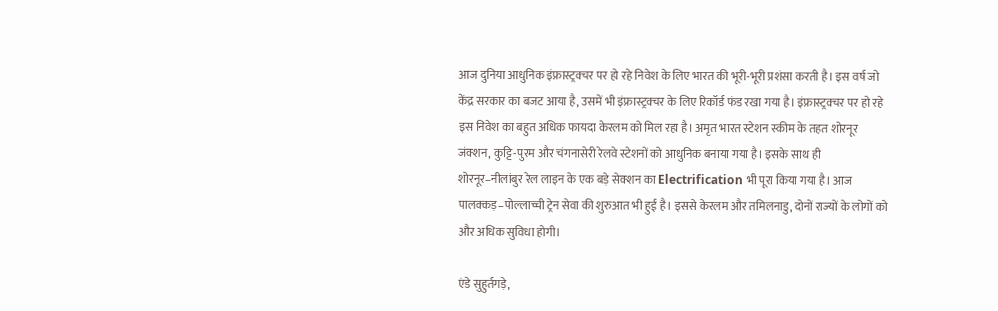आज दुनिया आधुनिक इंफ्रास्ट्रक्चर पर हो रहे निवेश के लिए भारत की भूरी-भूरी प्रशंसा करती है। इस वर्ष जो केंद्र सरकार का बजट आया है, उसमें भी इंफ्रास्ट्रक्चर के लिए रिकॉर्ड फंड रखा गया है। इंफ्रास्ट्रक्चर पर हो रहे इस निवेश का बहुत अधिक फायदा केरलम को मिल रहा है। अमृत भारत स्टेशन स्कीम के तहत शोरनूर जंक्शन, कुट्टि-पुरम और चंगनासेरी रेलवे स्टेशनों को आधुनिक बनाया गया है। इसके साथ ही शोरनूर–नीलांबुर रेल लाइन के एक बड़े सेक्शन का Electrification भी पूरा किया गया है। आज पालक्कड़–पोल्लाच्ची ट्रेन सेवा की शुरुआत भी हुई है। इससे केरलम और तमिलनाडु, दोनों राज्यों के लोगों को और अधिक सुविधा होगी।

एंडे सुहुर्तगड़े,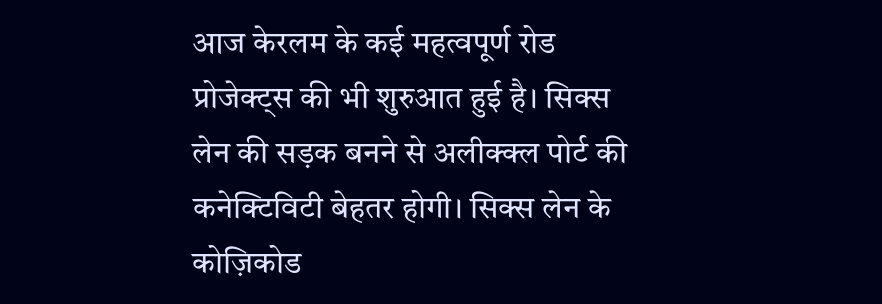आज केरलम के कई महत्वपूर्ण रोड प्रोजेक्ट्स की भी शुरुआत हुई है। सिक्स लेन की सड़क बनने से अलीक्क्ल पोर्ट की कनेक्टिविटी बेहतर होगी। सिक्स लेन के कोज़िकोड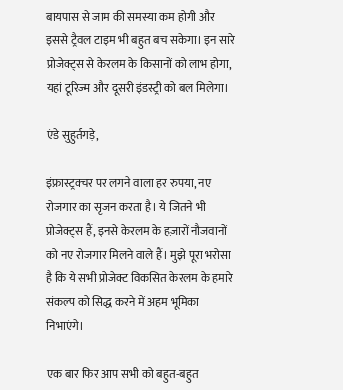बायपास से जाम की समस्या कम होगी और इससे ट्रैवल टाइम भी बहुत बच सकेगा। इन सारे प्रोजेक्ट्स से केरलम के किसानों को लाभ होगा, यहां टूरिज्म और दूसरी इंडस्ट्री को बल मिलेगा।

एंडे सुहुर्तगड़े,

इंफ्रास्ट्रक्चर पर लगने वाला हर रुपया, नए रोजगार का सृजन करता है। ये जितने भी प्रोजेक्ट्स हैं, इनसे केरलम के हज़ारों नौजवानों को नए रोजगार मिलने वाले हैं। मुझे पूरा भरोसा है कि ये सभी प्रोजेक्ट विकसित केरलम के हमारे संकल्प को सिद्ध करने में अहम भूमिका निभाएंगे।

एक बार फिर आप सभी को बहुत-बहुत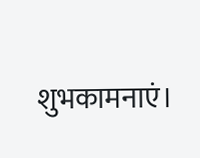शुभकामनाएं।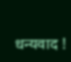धन्यवाद !